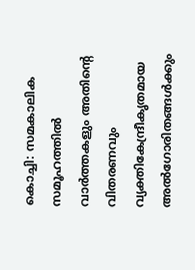കൊച്ചി: സമകാലിക സമൂഹത്തിൽ വാർത്തകളും അതിന്റെ വിതരണവും വ്യക്തികേന്ദ്രീകൃതമായ അൽഗോരിതങ്ങൾക്കും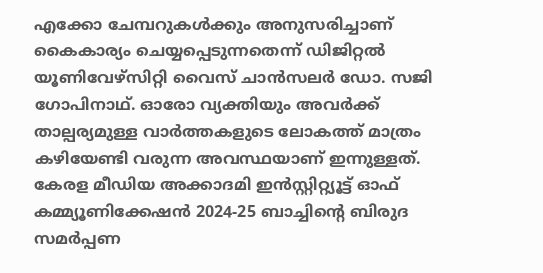എക്കോ ചേമ്പറുകൾക്കും അനുസരിച്ചാണ് കൈകാര്യം ചെയ്യപ്പെടുന്നതെന്ന് ഡിജിറ്റൽ യൂണിവേഴ്സിറ്റി വൈസ് ചാൻസലർ ഡോ. സജി ഗോപിനാഥ്. ഓരോ വ്യക്തിയും അവർക്ക് താല്പര്യമുള്ള വാർത്തകളുടെ ലോകത്ത് മാത്രം കഴിയേണ്ടി വരുന്ന അവസ്ഥയാണ് ഇന്നുള്ളത്. കേരള മീഡിയ അക്കാദമി ഇൻസ്റ്റിറ്റ്യൂട്ട് ഓഫ് കമ്മ്യൂണിക്കേഷൻ 2024-25 ബാച്ചിന്റെ ബിരുദ സമർപ്പണ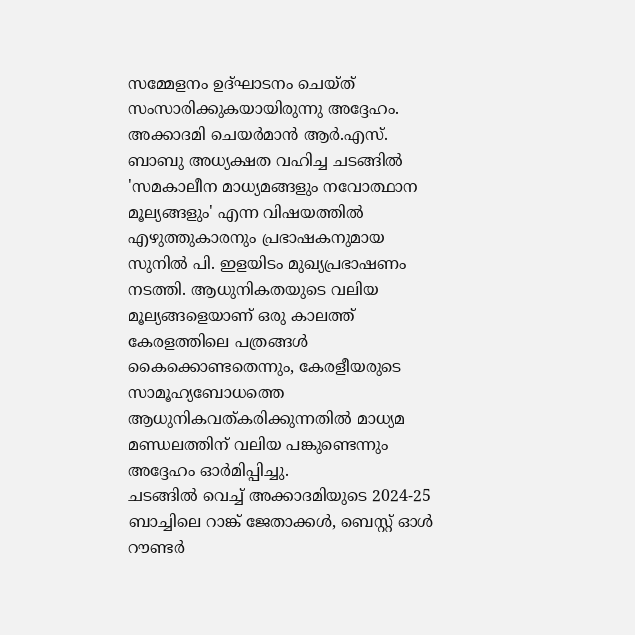സമ്മേളനം ഉദ്ഘാടനം ചെയ്ത് സംസാരിക്കുകയായിരുന്നു അദ്ദേഹം.
അക്കാദമി ചെയർമാൻ ആർ.എസ്. ബാബു അധ്യക്ഷത വഹിച്ച ചടങ്ങിൽ 'സമകാലീന മാധ്യമങ്ങളും നവോത്ഥാന മൂല്യങ്ങളും' എന്ന വിഷയത്തിൽ എഴുത്തുകാരനും പ്രഭാഷകനുമായ സുനിൽ പി. ഇളയിടം മുഖ്യപ്രഭാഷണം നടത്തി. ആധുനികതയുടെ വലിയ മൂല്യങ്ങളെയാണ് ഒരു കാലത്ത് കേരളത്തിലെ പത്രങ്ങൾ കൈക്കൊണ്ടതെന്നും, കേരളീയരുടെ സാമൂഹ്യബോധത്തെ ആധുനികവത്കരിക്കുന്നതിൽ മാധ്യമ മണ്ഡലത്തിന് വലിയ പങ്കുണ്ടെന്നും അദ്ദേഹം ഓർമിപ്പിച്ചു.
ചടങ്ങിൽ വെച്ച് അക്കാദമിയുടെ 2024-25 ബാച്ചിലെ റാങ്ക് ജേതാക്കൾ, ബെസ്റ്റ് ഓൾ റൗണ്ടർ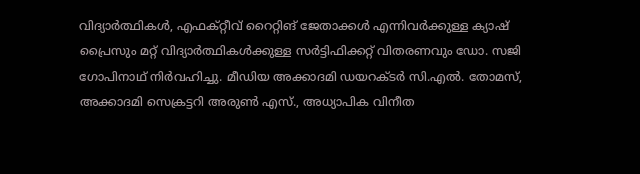വിദ്യാർത്ഥികൾ, എഫക്റ്റീവ് റൈറ്റിങ് ജേതാക്കൾ എന്നിവർക്കുള്ള ക്യാഷ് പ്രൈസും മറ്റ് വിദ്യാർത്ഥികൾക്കുള്ള സർട്ടിഫിക്കറ്റ് വിതരണവും ഡോ. സജി ഗോപിനാഥ് നിർവഹിച്ചു. മീഡിയ അക്കാദമി ഡയറക്ടർ സി.എൽ. തോമസ്, അക്കാദമി സെക്രട്ടറി അരുൺ എസ്., അധ്യാപിക വിനീത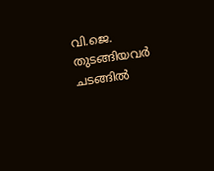വി.ജെ. തുടങ്ങിയവർ ചടങ്ങിൽ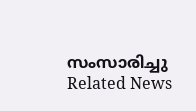സംസാരിച്ചു
Related News